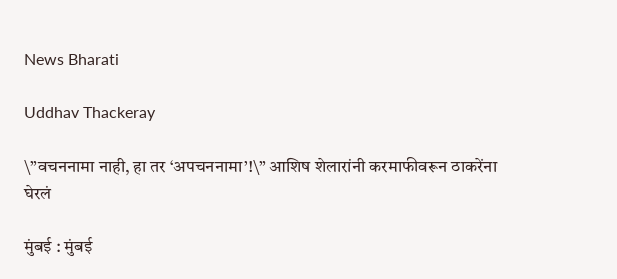News Bharati

Uddhav Thackeray

\”वचननामा नाही, हा तर ‘अपचननामा’!\” आशिष शेलारांनी करमाफीवरून ठाकरेंना घेरलं

मुंबई : मुंबई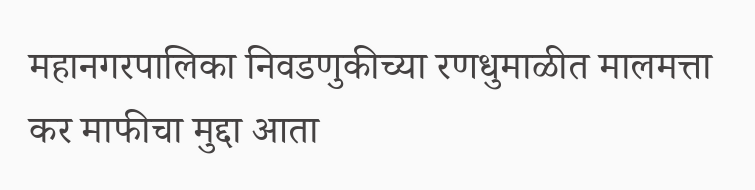महानगरपालिका निवडणुकीच्या रणधुमाळीत मालमत्ता कर माफीचा मुद्दा आता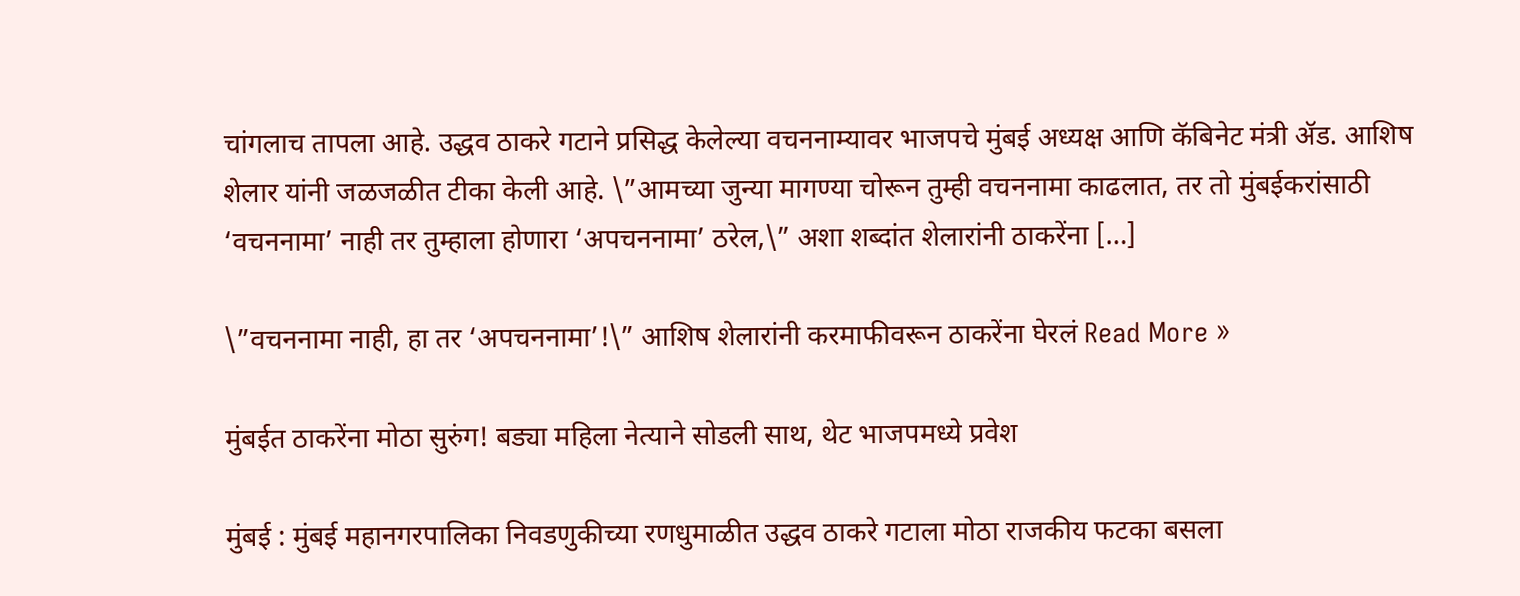चांगलाच तापला आहे. उद्धव ठाकरे गटाने प्रसिद्ध केलेल्या वचननाम्यावर भाजपचे मुंबई अध्यक्ष आणि कॅबिनेट मंत्री ॲड. आशिष शेलार यांनी जळजळीत टीका केली आहे. \”आमच्या जुन्या मागण्या चोरून तुम्ही वचननामा काढलात, तर तो मुंबईकरांसाठी ‘वचननामा’ नाही तर तुम्हाला होणारा ‘अपचननामा’ ठरेल,\” अशा शब्दांत शेलारांनी ठाकरेंना […]

\”वचननामा नाही, हा तर ‘अपचननामा’!\” आशिष शेलारांनी करमाफीवरून ठाकरेंना घेरलं Read More »

मुंबईत ठाकरेंना मोठा सुरुंग! बड्या महिला नेत्याने सोडली साथ, थेट भाजपमध्ये प्रवेश

मुंबई : मुंबई महानगरपालिका निवडणुकीच्या रणधुमाळीत उद्धव ठाकरे गटाला मोठा राजकीय फटका बसला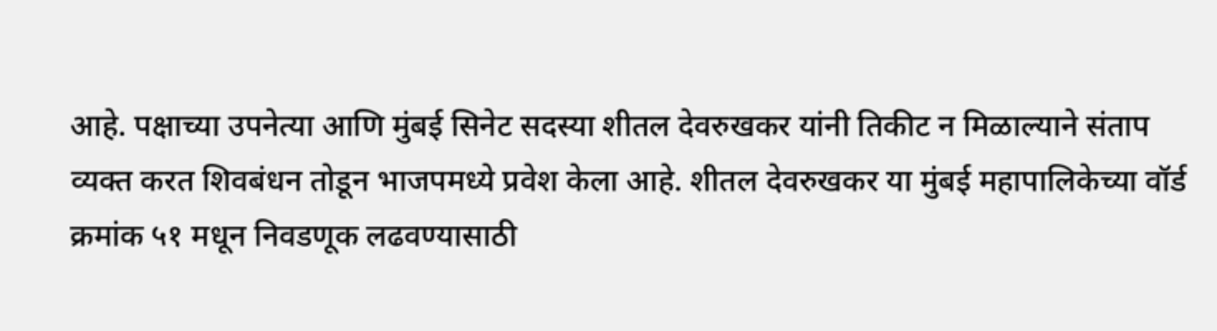आहे. पक्षाच्या उपनेत्या आणि मुंबई सिनेट सदस्या शीतल देवरुखकर यांनी तिकीट न मिळाल्याने संताप व्यक्त करत शिवबंधन तोडून भाजपमध्ये प्रवेश केला आहे. शीतल देवरुखकर या मुंबई महापालिकेच्या वॉर्ड क्रमांक ५१ मधून निवडणूक लढवण्यासाठी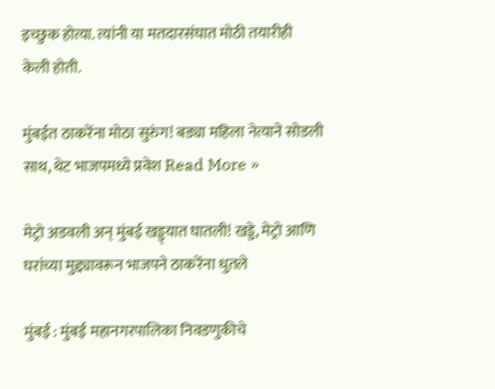इच्छुक होत्या. त्यांनी या मतदारसंघात मोठी तयारीही केली होती.

मुंबईत ठाकरेंना मोठा सुरुंग! बड्या महिला नेत्याने सोडली साथ, थेट भाजपमध्ये प्रवेश Read More »

मेट्रो अडवली अन् मुंबई खड्ड्यात घातली! खड्डे, मेट्रो आणि घरांच्या मुद्द्यावरून भाजपने ठाकरेंना धुतले

मुंबई : मुंबई महानगरपालिका निवडणुकीचे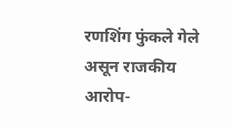रणशिंग फुंकले गेले असून राजकीय आरोप-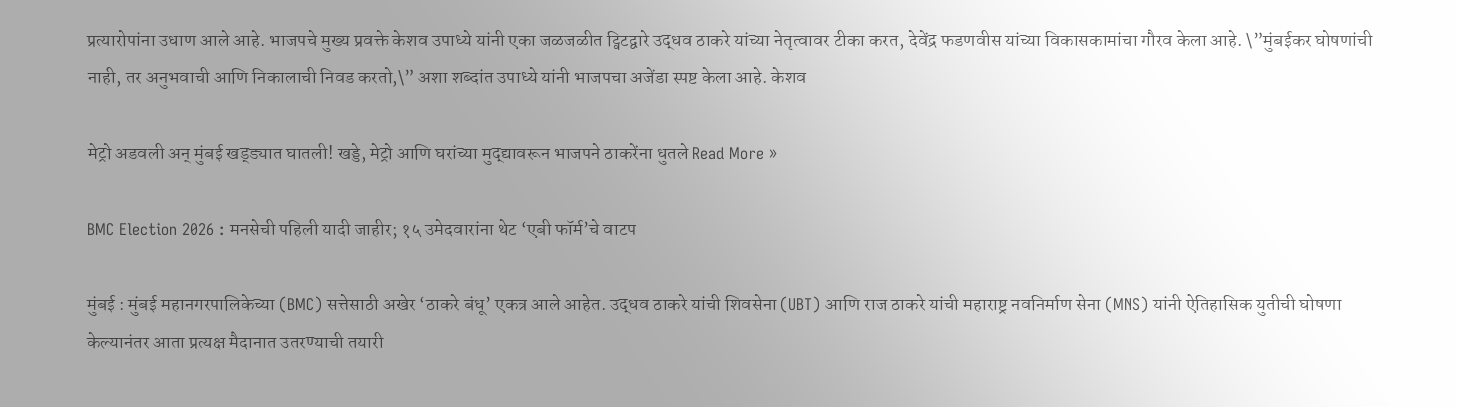प्रत्यारोपांना उधाण आले आहे. भाजपचे मुख्य प्रवक्ते केशव उपाध्ये यांनी एका जळजळीत ट्विटद्वारे उद्धव ठाकरे यांच्या नेतृत्वावर टीका करत, देवेंद्र फडणवीस यांच्या विकासकामांचा गौरव केला आहे. \”मुंबईकर घोषणांची नाही, तर अनुभवाची आणि निकालाची निवड करतो,\” अशा शब्दांत उपाध्ये यांनी भाजपचा अजेंडा स्पष्ट केला आहे. केशव

मेट्रो अडवली अन् मुंबई खड्ड्यात घातली! खड्डे, मेट्रो आणि घरांच्या मुद्द्यावरून भाजपने ठाकरेंना धुतले Read More »

BMC Election 2026 : मनसेची पहिली यादी जाहीर; १५ उमेदवारांना थेट ‘एबी फॉर्म’चे वाटप

मुंबई : मुंबई महानगरपालिकेच्या (BMC) सत्तेसाठी अखेर ‘ठाकरे बंधू’ एकत्र आले आहेत. उद्धव ठाकरे यांची शिवसेना (UBT) आणि राज ठाकरे यांची महाराष्ट्र नवनिर्माण सेना (MNS) यांनी ऐतिहासिक युतीची घोषणा केल्यानंतर आता प्रत्यक्ष मैदानात उतरण्याची तयारी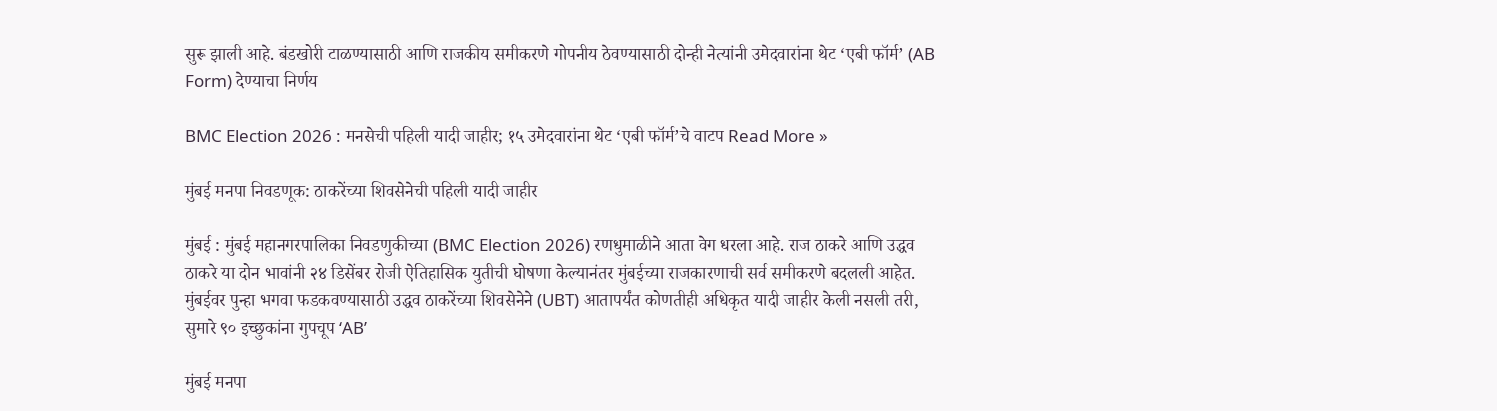सुरू झाली आहे. बंडखोरी टाळण्यासाठी आणि राजकीय समीकरणे गोपनीय ठेवण्यासाठी दोन्ही नेत्यांनी उमेदवारांना थेट ‘एबी फॉर्म’ (AB Form) देण्याचा निर्णय

BMC Election 2026 : मनसेची पहिली यादी जाहीर; १५ उमेदवारांना थेट ‘एबी फॉर्म’चे वाटप Read More »

मुंबई मनपा निवडणूक: ठाकरेंच्या शिवसेनेची पहिली यादी जाहीर

मुंबई : मुंबई महानगरपालिका निवडणुकीच्या (BMC Election 2026) रणधुमाळीने आता वेग धरला आहे. राज ठाकरे आणि उद्धव ठाकरे या दोन भावांनी २४ डिसेंबर रोजी ऐतिहासिक युतीची घोषणा केल्यानंतर मुंबईच्या राजकारणाची सर्व समीकरणे बदलली आहेत. मुंबईवर पुन्हा भगवा फडकवण्यासाठी उद्धव ठाकरेंच्या शिवसेनेने (UBT) आतापर्यंत कोणतीही अधिकृत यादी जाहीर केली नसली तरी, सुमारे ९० इच्छुकांना गुपचूप ‘AB’

मुंबई मनपा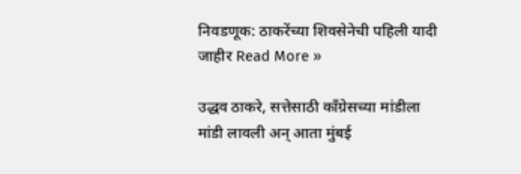निवडणूक: ठाकरेंच्या शिवसेनेची पहिली यादी जाहीर Read More »

उद्धव ठाकरे, सत्तेसाठी काँग्रेसच्या मांडीला मांडी लावली अन् आता मुंबई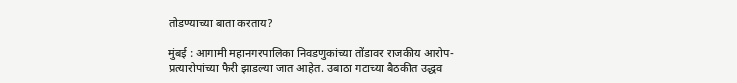तोडण्याच्या बाता करताय?

मुंबई : आगामी महानगरपालिका निवडणुकांच्या तोंडावर राजकीय आरोप-प्रत्यारोपांच्या फैरी झाडल्या जात आहेत. उबाठा गटाच्या बैठकीत उद्धव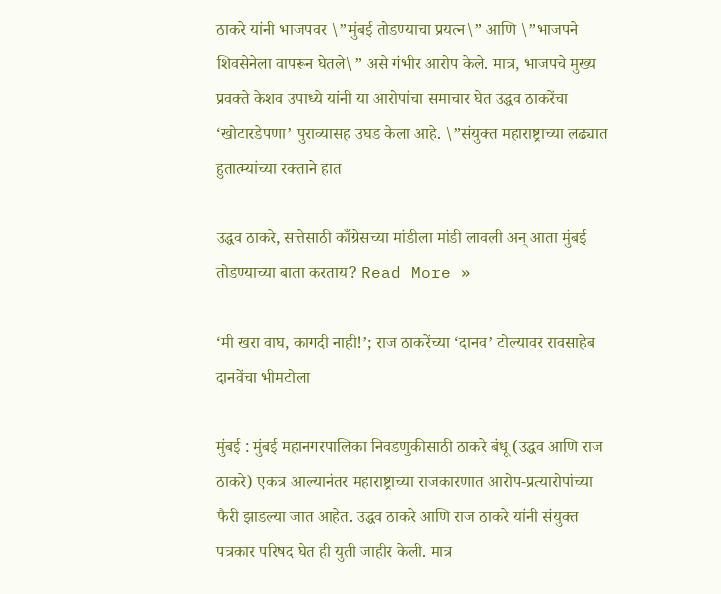ठाकरे यांनी भाजपवर \”मुंबई तोडण्याचा प्रयत्न\” आणि \”भाजपने शिवसेनेला वापरून घेतले\” असे गंभीर आरोप केले. मात्र, भाजपचे मुख्य प्रवक्ते केशव उपाध्ये यांनी या आरोपांचा समाचार घेत उद्धव ठाकरेंचा ‘खोटारडेपणा’ पुराव्यासह उघड केला आहे. \”संयुक्त महाराष्ट्राच्या लढ्यात हुतात्म्यांच्या रक्ताने हात

उद्धव ठाकरे, सत्तेसाठी काँग्रेसच्या मांडीला मांडी लावली अन् आता मुंबई तोडण्याच्या बाता करताय? Read More »

‘मी खरा वाघ, कागदी नाही!’; राज ठाकरेंच्या ‘दानव’ टोल्यावर रावसाहेब दानवेंचा भीमटोला

मुंबई : मुंबई महानगरपालिका निवडणुकीसाठी ठाकरे बंधू (उद्धव आणि राज ठाकरे) एकत्र आल्यानंतर महाराष्ट्राच्या राजकारणात आरोप-प्रत्यारोपांच्या फैरी झाडल्या जात आहेत. उद्धव ठाकरे आणि राज ठाकरे यांनी संयुक्त पत्रकार परिषद घेत ही युती जाहीर केली. मात्र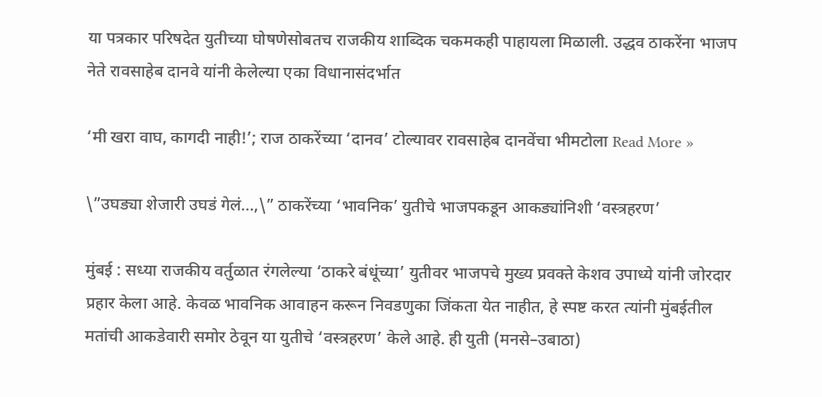या पत्रकार परिषदेत युतीच्या घोषणेसोबतच राजकीय शाब्दिक चकमकही पाहायला मिळाली. उद्धव ठाकरेंना भाजप नेते रावसाहेब दानवे यांनी केलेल्या एका विधानासंदर्भात

‘मी खरा वाघ, कागदी नाही!’; राज ठाकरेंच्या ‘दानव’ टोल्यावर रावसाहेब दानवेंचा भीमटोला Read More »

\”उघड्या शेजारी उघडं गेलं…,\” ठाकरेंच्या ‘भावनिक’ युतीचे भाजपकडून आकड्यांनिशी ‘वस्त्रहरण’

मुंबई : सध्या राजकीय वर्तुळात रंगलेल्या ‘ठाकरे बंधूंच्या’ युतीवर भाजपचे मुख्य प्रवक्ते केशव उपाध्ये यांनी जोरदार प्रहार केला आहे. केवळ भावनिक आवाहन करून निवडणुका जिंकता येत नाहीत, हे स्पष्ट करत त्यांनी मुंबईतील मतांची आकडेवारी समोर ठेवून या युतीचे ‘वस्त्रहरण’ केले आहे. ही युती (मनसे–उबाठा)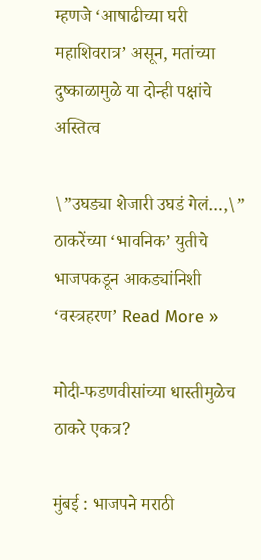म्हणजे ‘आषाढीच्या घरी महाशिवरात्र’ असून, मतांच्या दुष्काळामुळे या दोन्ही पक्षांचे अस्तित्व

\”उघड्या शेजारी उघडं गेलं…,\” ठाकरेंच्या ‘भावनिक’ युतीचे भाजपकडून आकड्यांनिशी ‘वस्त्रहरण’ Read More »

मोदी-फडणवीसांच्या धास्तीमुळेच ठाकरे एकत्र?

मुंबई : भाजपने मराठी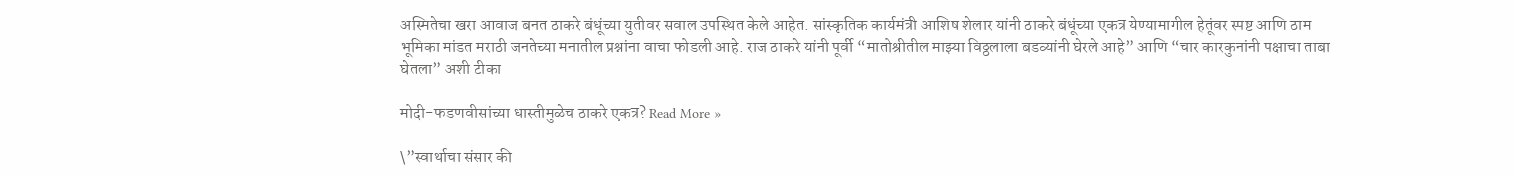अस्मितेचा खरा आवाज बनत ठाकरे बंधूंच्या युतीवर सवाल उपस्थित केले आहेत. सांस्कृतिक कार्यमंत्री आशिष शेलार यांनी ठाकरे बंधूंच्या एकत्र येण्यामागील हेतूंवर स्पष्ट आणि ठाम भूमिका मांडत मराठी जनतेच्या मनातील प्रश्नांना वाचा फोडली आहे. राज ठाकरे यांनी पूर्वी “मातोश्रीतील माझ्या विठ्ठलाला बडव्यांनी घेरले आहे” आणि “चार कारकुनांनी पक्षाचा ताबा घेतला” अशी टीका

मोदी-फडणवीसांच्या धास्तीमुळेच ठाकरे एकत्र? Read More »

\”स्वार्थाचा संसार की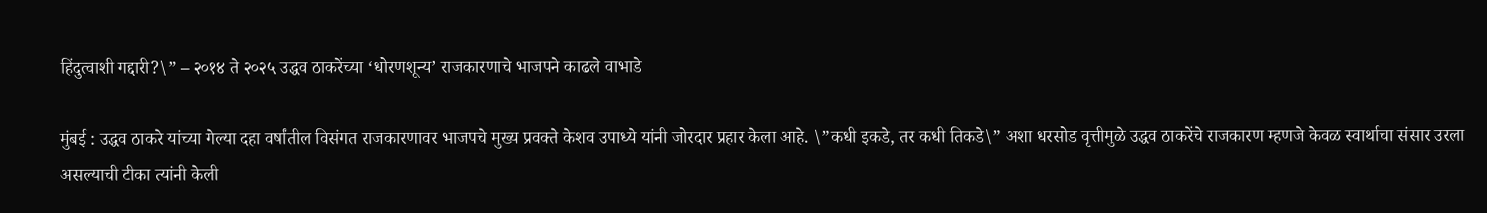हिंदुत्वाशी गद्दारी?\” – २०१४ ते २०२५ उद्धव ठाकरेंच्या ‘धोरणशून्य’ राजकारणाचे भाजपने काढले वाभाडे

मुंबई : उद्धव ठाकरे यांच्या गेल्या दहा वर्षांतील विसंगत राजकारणावर भाजपचे मुख्य प्रवक्ते केशव उपाध्ये यांनी जोरदार प्रहार केला आहे. \”कधी इकडे, तर कधी तिकडे\” अशा धरसोड वृत्तीमुळे उद्धव ठाकरेंचे राजकारण म्हणजे केवळ स्वार्थाचा संसार उरला असल्याची टीका त्यांनी केली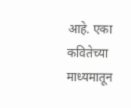आहे. एका कवितेच्या माध्यमातून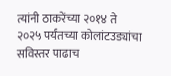त्यांनी ठाकरेंच्या २०१४ ते २०२५ पर्यंतच्या कोलांटउड्यांचा सविस्तर पाढाच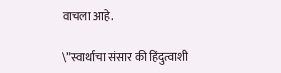वाचला आहे.

\”स्वार्थाचा संसार की हिंदुत्वाशी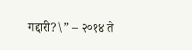गद्दारी?\” – २०१४ ते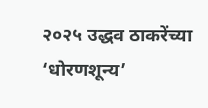२०२५ उद्धव ठाकरेंच्या ‘धोरणशून्य’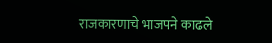राजकारणाचे भाजपने काढले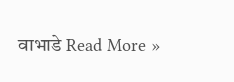वाभाडे Read More »